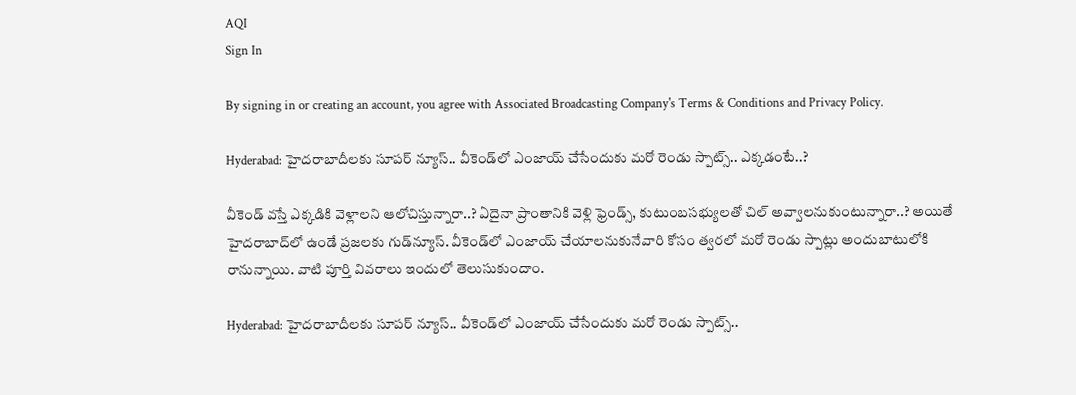AQI
Sign In

By signing in or creating an account, you agree with Associated Broadcasting Company's Terms & Conditions and Privacy Policy.

Hyderabad: హైదరాబాదీలకు సూపర్ న్యూస్.. వీకెండ్‌లో ఎంజాయ్ చేసేందుకు మరో రెండు స్పాట్స్.. ఎక్కడంటే..?

వీకెండ్ వస్తే ఎక్కడికి వెళ్లాలని ఆలోచిస్తున్నారా..? ఏదైనా ప్రాంతానికి వెళ్లి ఫ్రెండ్స్, కుటుంబసభ్యులతో చిల్ అవ్వాలనుకుంటున్నారా..? అయితే హైదరాబాద్‌లో ఉండే ప్రజలకు గుడ్‌న్యూస్. వీకెండ్‌లో ఎంజాయ్ చేయాలనుకునేవారి కోసం త్వరలో మరో రెండు స్పాట్లు అందుబాటులోకి రానున్నాయి. వాటి పూర్తి వివరాలు ఇందులో తెలుసుకుందాం.

Hyderabad: హైదరాబాదీలకు సూపర్ న్యూస్.. వీకెండ్‌లో ఎంజాయ్ చేసేందుకు మరో రెండు స్పాట్స్..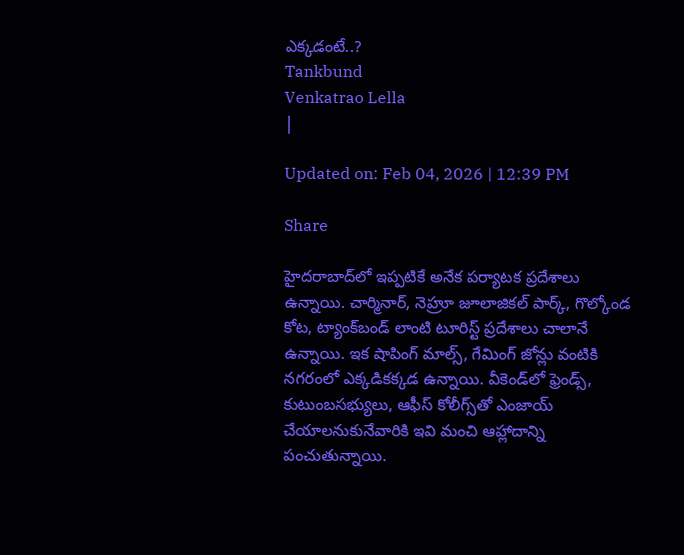ఎక్కడంటే..?
Tankbund
Venkatrao Lella
|

Updated on: Feb 04, 2026 | 12:39 PM

Share

హైదరాబాద్‌లో ఇప్పటికే అనేక పర్యాటక ప్రదేశాలు ఉన్నాయి. చార్మినార్, నెహ్రూ జూలాజికల్ పార్క్, గొల్కోండ కోట, ట్యాంక్‌బండ్ లాంటి టూరిస్ట్ ప్రదేశాలు చాలానే ఉన్నాయి. ఇక షాపింగ్ మాల్స్, గేమింగ్ జోన్లు వంటికి నగరంలో ఎక్కడికక్కడ ఉన్నాయి. వీకెండ్‌లో ఫ్రెండ్స్, కుటుంబసభ్యులు, ఆఫీస్ కోలీగ్స్‌తో ఎంజాయ్ చేయాలనుకునేవారికి ఇవి మంచి ఆహ్లాదాన్ని పంచుతున్నాయి.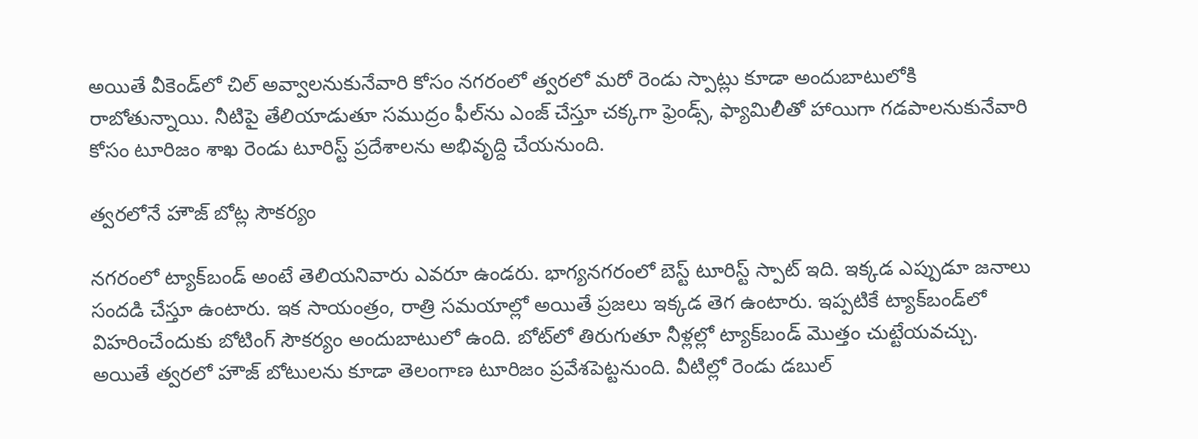అయితే వీకెండ్‌లో చిల్ అవ్వాలనుకునేవారి కోసం నగరంలో త్వరలో మరో రెండు స్పాట్లు కూడా అందుబాటులోకి రాబోతున్నాయి. నీటిపై తేలియాడుతూ సముద్రం ఫీల్‌ను ఎంజ్ చేస్తూ చక్కగా ఫ్రెండ్స్, ఫ్యామిలీతో హాయిగా గడపాలనుకునేవారి కోసం టూరిజం శాఖ రెండు టూరిస్ట్ ప్రదేశాలను అభివృద్ది చేయనుంది.

త్వరలోనే హౌజ్ బోట్ల సౌకర్యం

నగరంలో ట్యాక్‌బండ్ అంటే తెలియనివారు ఎవరూ ఉండరు. భాగ్యనగరంలో బెస్ట్ టూరిస్ట్ స్పాట్ ఇది. ఇక్కడ ఎప్పుడూ జనాలు సందడి చేస్తూ ఉంటారు. ఇక సాయంత్రం, రాత్రి సమయాల్లో అయితే ప్రజలు ఇక్కడ తెగ ఉంటారు. ఇప్పటికే ట్యాక్‌బండ్‌లో విహరించేందుకు బోటింగ్ సౌకర్యం అందుబాటులో ఉంది. బోట్‌లో తిరుగుతూ నీళ్లల్లో ట్యాక్‌బండ్ మొత్తం చుట్టేయవచ్చు. అయితే త్వరలో హౌజ్ బోటులను కూడా తెలంగాణ టూరిజం ప్రవేశపెట్టనుంది. వీటిల్లో రెండు డబుల్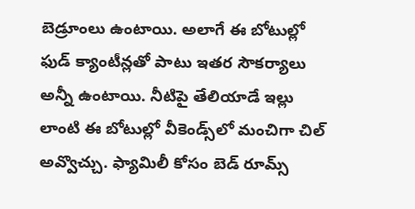బెడ్రూంలు ఉంటాయి. అలాగే ఈ బోటుల్లో ఫుడ్ క్యాంటీన్లతో పాటు ఇతర సౌకర్యాలు అన్నీ ఉంటాయి. నీటిపై తేలియాడే ఇల్లు లాంటి ఈ బోటుల్లో వీకెండ్స్‌లో మంచిగా చిల్ అవ్వొచ్చు. ఫ్యామిలీ కోసం బెడ్ రూమ్స్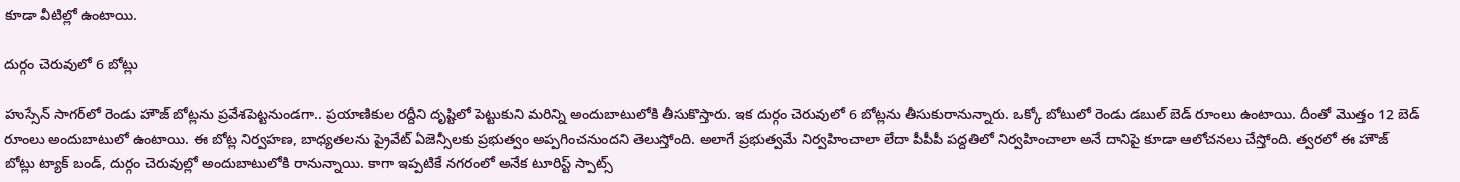కూడా వీటిల్లో ఉంటాయి.

దుర్గం చెరువులో 6 బోట్లు

హుస్సేన్ సాగర్‌లో రెండు హౌజ్ బోట్లను ప్రవేశపెట్టనుండగా.. ప్రయాణికుల రద్దీని దృష్టిలో పెట్టుకుని మరిన్ని అందుబాటులోకి తీసుకొస్తారు. ఇక దుర్గం చెరువులో 6 బోట్లను తీసుకురానున్నారు. ఒక్కో బోటులో రెండు డబుల్ బెడ్ రూంలు ఉంటాయి. దీంతో మొత్తం 12 బెడ్ రూంలు అందుబాటులో ఉంటాయి. ఈ బోట్ల నిర్వహణ, బాధ్యతలను ప్రైవేట్ ఏజెన్సీలకు ప్రభుత్వం అప్పగించనుందని తెలుస్తోంది. అలాగే ప్రభుత్వమే నిర్వహించాలా లేదా పీపీపీ పద్దతిలో నిర్వహించాలా అనే దానిపై కూడా ఆలోచనలు చేస్తోంది. త్వరలో ఈ హౌజ్ బోట్లు ట్యాక్ బండ్, దుర్గం చెరువుల్లో అందుబాటులోకి రానున్నాయి. కాగా ఇప్పటికే నగరంలో అనేక టూరిస్ట్ స్పాట్స్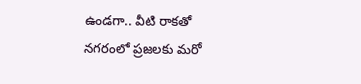ఉండగా.. వీటి రాకతో నగరంలో ప్రజలకు మరో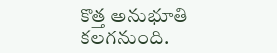కొత్త అనుభూతి కలగనుంది.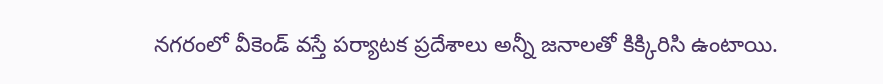నగరంలో వీకెండ్ వస్తే పర్యాటక ప్రదేశాలు అన్నీ జనాలతో కిక్కిరిసి ఉంటాయి.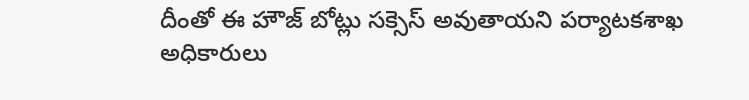దీంతో ఈ హౌజ్ బోట్లు సక్సెస్ అవుతాయని పర్యాటకశాఖ అధికారులు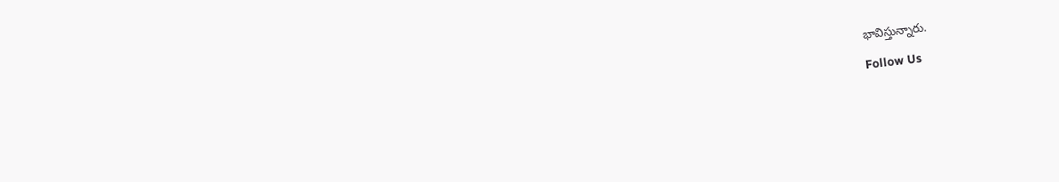భావిస్తున్నారు.

Follow Us